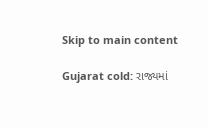Skip to main content

Gujarat cold: રાજ્યમાં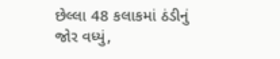છેલ્લા 48 કલાકમાં ઠંડીનું જોર વધ્યું,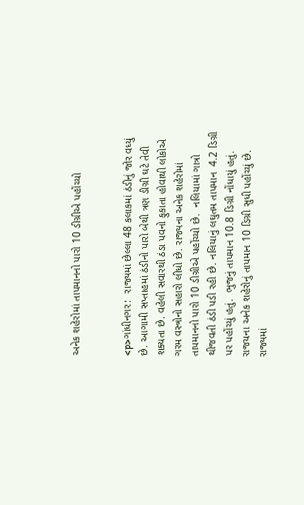અનેક શહેરોમાં તાપમાનનો પારો 10 ડીગ્રીએ પહોંચ્યો


<p>ગાંધીનગર:  રાજ્યમાં છેલ્લા 48 કલાકમાં ઠંડીનું જોર વધ્યું છે. આગામી સપ્તાહમાં ઠંડીનો પારો બેથી ત્રણ ડીગ્રી ઘટે તેવી શક્યતા છે. વહેલી સવારથી ઠંડા પવનો ફુકાતા હોવાથી લોકોએ ગરમ વસ્ત્રોનો સહારો લીધો છે. રાજ્યના અનેક શહેરોમાં તાપમાનનો પારો 10 ડીગ્રીએ પહોંચ્યો છે.  નલિયામાં ગાત્રો થીજવતી ઠંડી પડી રહી છે. નલિયાનું લઘુતમ તાપમાન  4.2 ડિગ્રી પર પહોંચ્યું હતું.  ભુજનું તાપમાન 10.8 ડિગ્રી નોંધાયું હતું.  રાજયના અનેક શહેરોનું તાપમાન 10 ડિગ્રી સુધી પહોંચ્યું છે. રાજ્યમાં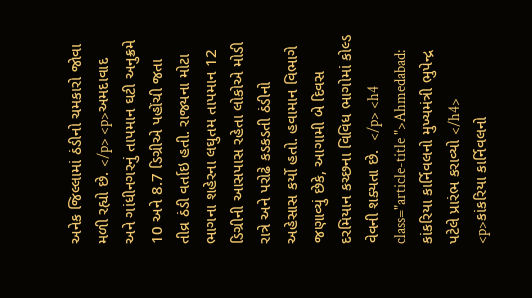અનેક જિલ્લામાં ઠંડીનો ચમકારો જોવા મળી રહ્યો છે. </p> <p>અમદાવાદ અને ગાંધીનગરનું તાપમાન ઘટી અનુક્રમે 10 અને 8.7 ડિગ્રીએ પહોંચી જતા તીવ્ર ઠંડી વર્તાઇ હતી. રાજ્યના મોટા ભાગના શહેરના લઘુતમ તાપમાન 12 ડિગ્રીની આસપાસ રહેતા લોકોએ મોડી રાત્રે અને પરોઢે કડકડતી ઠંડીનો અહેસાસ કર્યો હતો. હવામાન વિભાગે જણાવ્યું છેકે, આગામી બે દિવસ દરમિયાન કચ્છના વિવિધ ભાગોમાં કોલ્ડ વેવની શક્યતા છે.  </p> <h4 class="article-title ">Ahmedabad: કાંકરિયા કાર્નિવલનો મુખ્યમંત્રી ભુપેન્દ્ર પટેલે પ્રારંભ કરાવ્યો </h4> <p>કાંકરિયા કાર્નિવલનો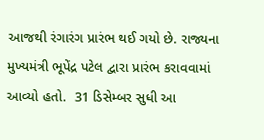આજથી રંગારંગ પ્રારંભ થઈ ગયો છે. રાજ્યના મુખ્યમંત્રી ભૂપેંદ્ર પટેલ દ્વારા પ્રારંભ કરાવવામાં આવ્યો હતો.  31 ડિસેમ્બર સુધી આ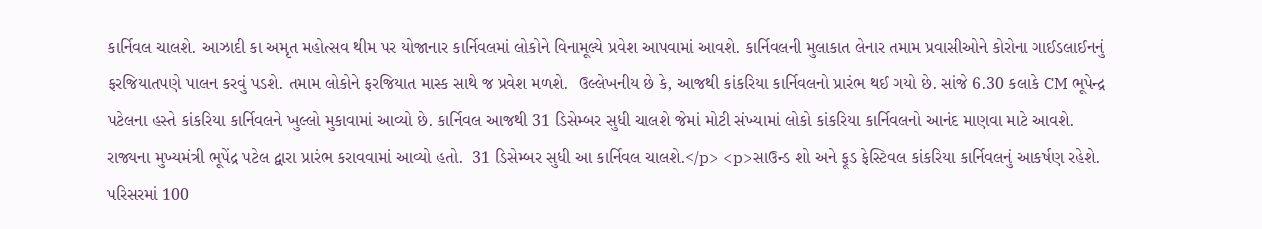કાર્નિવલ ચાલશે. આઝાદી કા અમૃત મહોત્સવ થીમ પર યોજાનાર કાર્નિવલમાં લોકોને વિનામૂલ્યે પ્રવેશ આપવામાં આવશે. કાર્નિવલની મુલાકાત લેનાર તમામ પ્રવાસીઓને કોરોના ગાઈડલાઈનનું ફરજિયાતપણે પાલન કરવું પડશે. તમામ લોકોને ફરજિયાત માસ્ક સાથે જ પ્રવેશ મળશે.  ઉલ્લેખનીય છે કે, આજથી કાંકરિયા કાર્નિવલનો પ્રારંભ થઈ ગયો છે. સાંજે 6.30 કલાકે CM ભૂપેન્દ્ર પટેલના હસ્તે કાંકરિયા કાર્નિવલને ખુલ્લો મુકાવામાં આવ્યો છે. કાર્નિવલ આજથી 31 ડિસેમ્બર સુધી ચાલશે જેમાં મોટી સંખ્યામાં લોકો કાંકરિયા કાર્નિવલનો આનંદ માણવા માટે આવશે. રાજ્યના મુખ્યમંત્રી ભૂપેંદ્ર પટેલ દ્વારા પ્રારંભ કરાવવામાં આવ્યો હતો.  31 ડિસેમ્બર સુધી આ કાર્નિવલ ચાલશે.</p> <p>સાઉન્ડ શો અને ફૂડ ફેસ્ટિવલ કાંકરિયા કાર્નિવલનું આકર્ષણ રહેશે. પરિસરમાં 100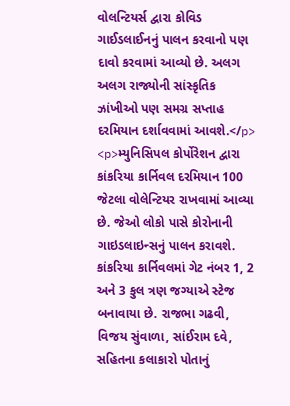વોલન્ટિયર્સ દ્વારા કોવિડ ગાઈડલાઈનનું પાલન કરવાનો પણ દાવો કરવામાં આવ્યો છે. અલગ અલગ રાજ્યોની સાંસ્કૃતિક ઝાંખીઓ પણ સમગ્ર સપ્તાહ દરમિયાન દર્શાવવામાં આવશે.</p> <p>મ્યુનિસિપલ કોર્પોરેશન દ્વારા કાંકરિયા કાર્નિવલ દરમિયાન 100 જેટલા વોલેન્ટિયર રાખવામાં આવ્યા છે. જેઓ લોકો પાસે કોરોનાની ગાઇડલાઇન્સનું પાલન કરાવશે. કાંકરિયા કાર્નિવલમાં ગેટ નંબર 1, 2 અને 3 કુલ ત્રણ જગ્યાએ સ્ટેજ બનાવાયા છે. રાજભા ગઢવી, વિજય સુંવાળા, સાંઈરામ દવે, સહિતના કલાકારો પોતાનું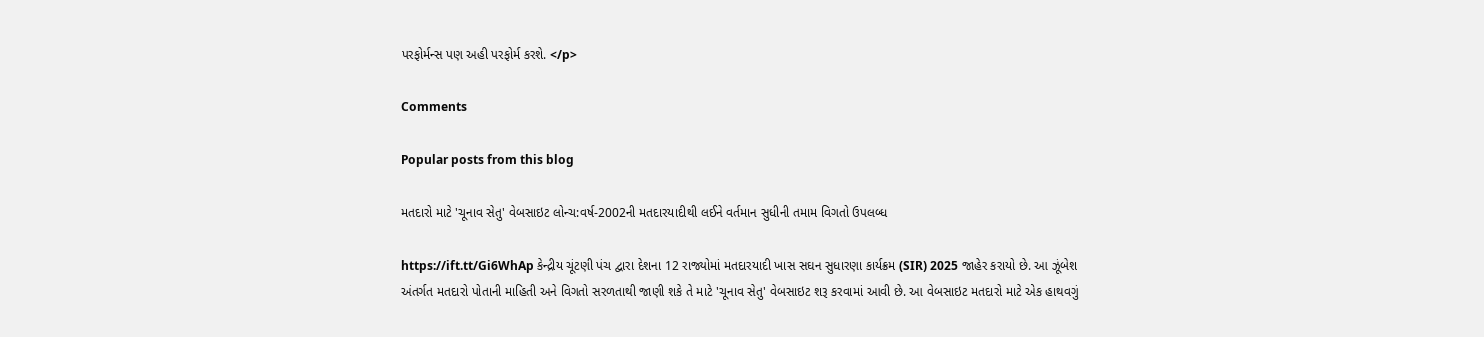પરફોર્મન્સ પણ અહી પરફોર્મ કરશે. </p>

Comments

Popular posts from this blog

મતદારો માટે 'ચૂનાવ સેતુ' વેબસાઇટ લોન્ચ:વર્ષ-2002ની મતદારયાદીથી લઈને વર્તમાન સુધીની તમામ વિગતો ઉપલબ્ધ

https://ift.tt/Gi6WhAp કેન્દ્રીય ચૂંટણી પંચ દ્વારા દેશના 12 રાજ્યોમાં મતદારયાદી ખાસ સઘન સુધારણા કાર્યક્રમ (SIR) 2025 જાહેર કરાયો છે. આ ઝૂંબેશ અંતર્ગત મતદારો પોતાની માહિતી અને વિગતો સરળતાથી જાણી શકે તે માટે 'ચૂનાવ સેતુ' વેબસાઇટ શરૂ કરવામાં આવી છે. આ વેબસાઇટ મતદારો માટે એક હાથવગું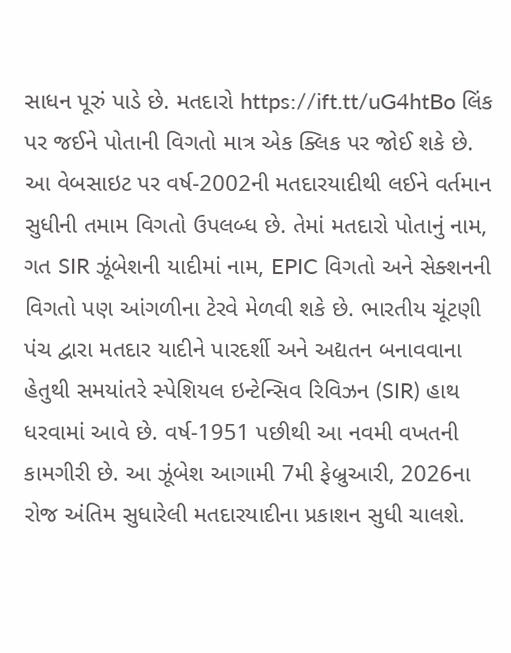સાધન પૂરું પાડે છે. મતદારો https://ift.tt/uG4htBo લિંક પર જઈને પોતાની વિગતો માત્ર એક ક્લિક પર જોઈ શકે છે. આ વેબસાઇટ પર વર્ષ-2002ની મતદારયાદીથી લઈને વર્તમાન સુધીની તમામ વિગતો ઉપલબ્ધ છે. તેમાં મતદારો પોતાનું નામ, ગત SIR ઝૂંબેશની યાદીમાં નામ, EPIC વિગતો અને સેક્શનની વિગતો પણ આંગળીના ટેરવે મેળવી શકે છે. ભારતીય ચૂંટણી પંચ દ્વારા મતદાર યાદીને પારદર્શી અને અદ્યતન બનાવવાના હેતુથી સમયાંતરે સ્પેશિયલ ઇન્ટેન્સિવ રિવિઝન (SIR) હાથ ધરવામાં આવે છે. વર્ષ-1951 પછીથી આ નવમી વખતની કામગીરી છે. આ ઝૂંબેશ આગામી 7મી ફેબ્રુઆરી, 2026ના રોજ અંતિમ સુધારેલી મતદારયાદીના પ્રકાશન સુધી ચાલશે.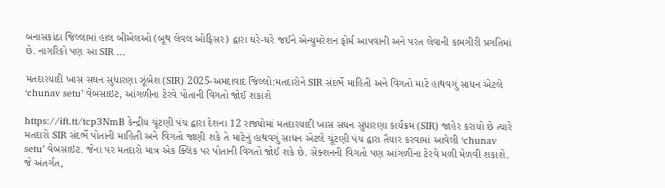બનાસકાંઠા જિલ્લામાં હાલ બીએલઓ (બૂથ લેવલ ઓફિસર) દ્વારા ઘરે-ઘરે જઈને એન્યુમરેશન ફોર્મ આપવાની અને પરત લેવાની કામગીરી પ્રગતિમાં છે. નાગરિકો પણ આ SIR ...

મતદારયાદી ખાસ સઘન સુધારણા ઝૂંબેશ(SIR) 2025-અમદાવાદ જિલ્લો:મતદારોને SIR સંદર્ભે માહિતી અને વિગતો માટે હાથવગું સાધન એટલે ‘chunav setu’ વેબસાઇટ, આંગળીના ટેરવે પોતાની વિગતો જોઈ શકાશે

https://ift.tt/tcp3NmB કેન્દ્રીય ચૂંટણી પંચ દ્વારા દેશના 12 રાજ્યોમાં મતદારયાદી ખાસ સઘન સુધારણા કાર્યક્રમ (SIR) જાહેર કરાયો છે ત્યારે મતદારો SIR સંદર્ભે પોતાની માહિતી અને વિગતો જાણી શકે તે માટેનું હાથવગું સાધન એટલે ચૂંટણી પંચ દ્વારા તૈયાર કરવામાં આવેલી ‘chunav setu’ વેબસાઇટ. જેના પર મતદારો માત્ર એક ક્લિક પર પોતાની વિગતો જોઈ શકે છે. સેક્શનની વિગતો પણ આંગળીના ટેરવે મળી મેળવી શકાશે. જે અંતર્ગત,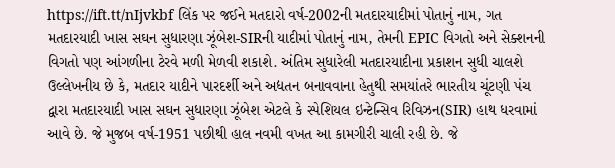https://ift.tt/nIjvkbf લિંક પર જઈને મતદારો વર્ષ-2002ની મતદારયાદીમાં પોતાનું નામ, ગત મતદારયાદી ખાસ સઘન સુધારણા ઝૂંબેશ-SIRની યાદીમાં પોતાનું નામ, તેમની EPIC વિગતો અને સેક્શનની વિગતો પણ આંગળીના ટેરવે મળી મેળવી શકાશે. અંતિમ સુધારેલી મતદારયાદીના પ્રકાશન સુધી ચાલશે ઉલ્લેખનીય છે કે, મતદાર યાદીને પારદર્શી અને અદ્યતન બનાવવાના હેતુથી સમયાંતરે ભારતીય ચૂંટણી પંચ દ્વારા મતદારયાદી ખાસ સઘન સુધારણા ઝૂંબેશ એટલે કે સ્પેશિયલ ઇન્ટેન્સિવ રિવિઝન(SIR) હાથ ધરવામાં આવે છે. જે મુજબ વર્ષ-1951 પછીથી હાલ નવમી વખત આ કામગીરી ચાલી રહી છે. જે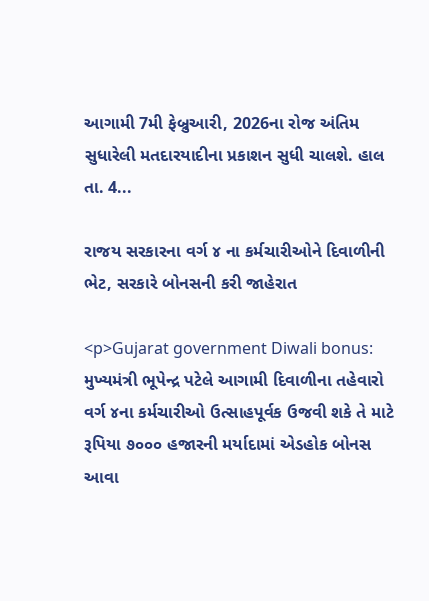આગામી 7મી ફેબ્રુઆરી, 2026ના રોજ અંતિમ સુધારેલી મતદારયાદીના પ્રકાશન સુધી ચાલશે. હાલ તા. 4...

રાજય સરકારના વર્ગ ૪ ના કર્મચારીઓને દિવાળીની ભેટ, સરકારે બોનસની કરી જાહેરાત

<p>Gujarat government Diwali bonus: મુખ્યમંત્રી ભૂપેન્દ્ર પટેલે આગામી દિવાળીના તહેવારો વર્ગ ૪ના કર્મચારીઓ ઉત્‍સાહપૂર્વક ઉજવી શકે તે માટે રૂપિયા ૭૦૦૦ હજારની મર્યાદામાં એડહોક બોનસ આવા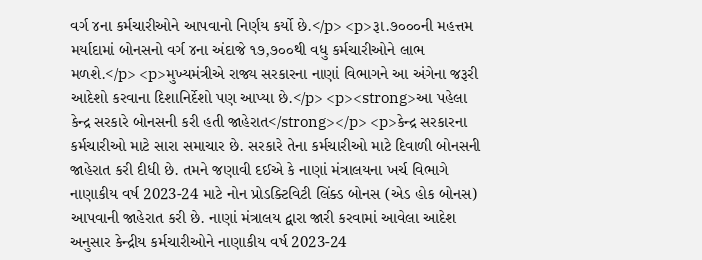વર્ગ ૪ના કર્મચારીઓને આપવાનો નિર્ણય કર્યો છે.</p> <p>રૂા.૭૦૦૦ની મહત્તમ મર્યાદામાં બોનસનો વર્ગ ૪ના અંદાજે ૧૭,૭૦૦થી વધુ કર્મચારીઓને લાભ મળશે.</p> <p>મુખ્યમંત્રીએ રાજ્ય સરકારના નાણાં વિભાગને આ અંગેના જરૂરી આદેશો કરવાના દિશાનિર્દેશો પણ આપ્યા છે.</p> <p><strong>આ પહેલા કેન્દ્ર સરકારે બોનસની કરી હતી જાહેરાત</strong></p> <p>કેન્દ્ર સરકારના કર્મચારીઓ માટે સારા સમાચાર છે. સરકારે તેના કર્મચારીઓ માટે દિવાળી બોનસની જાહેરાત કરી દીધી છે. તમને જણાવી દઈએ કે નાણાં મંત્રાલયના ખર્ચ વિભાગે નાણાકીય વર્ષ 2023-24 માટે નોન પ્રોડક્ટિવિટી લિંક્ડ બોનસ (એડ હોક બોનસ) આપવાની જાહેરાત કરી છે. નાણાં મંત્રાલય દ્વારા જારી કરવામાં આવેલા આદેશ અનુસાર કેન્દ્રીય કર્મચારીઓને નાણાકીય વર્ષ 2023-24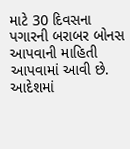માટે 30 દિવસના પગારની બરાબર બોનસ આપવાની માહિતી આપવામાં આવી છે. આદેશમાં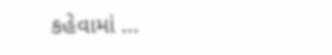કહેવામાં ...